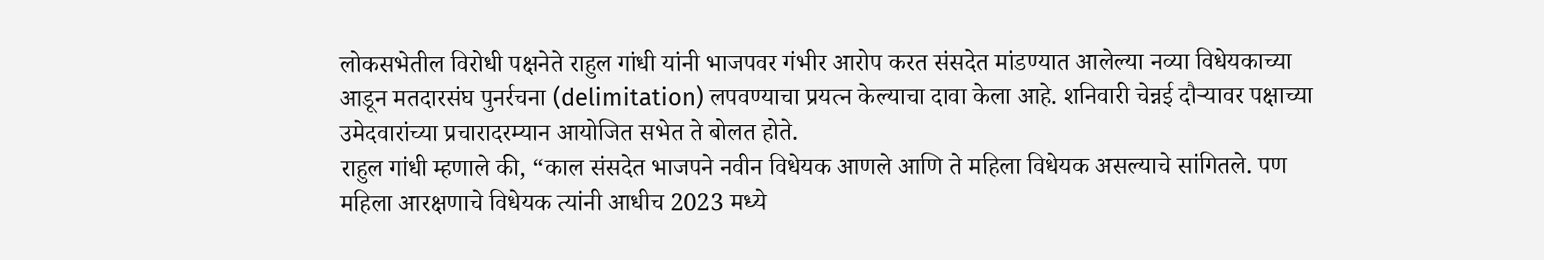लोकसभेतील विरोधी पक्षनेते राहुल गांधी यांनी भाजपवर गंभीर आरोप करत संसदेत मांडण्यात आलेल्या नव्या विधेयकाच्या आडून मतदारसंघ पुनर्रचना (delimitation) लपवण्याचा प्रयत्न केल्याचा दावा केला आहे. शनिवारी चेन्नई दौऱ्यावर पक्षाच्या उमेदवारांच्या प्रचारादरम्यान आयोजित सभेत ते बोलत होते.
राहुल गांधी म्हणाले की, “काल संसदेत भाजपने नवीन विधेयक आणले आणि ते महिला विधेयक असल्याचे सांगितले. पण महिला आरक्षणाचे विधेयक त्यांनी आधीच 2023 मध्ये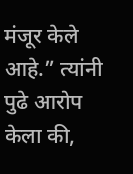मंजूर केले आहे.” त्यांनी पुढे आरोप केला की,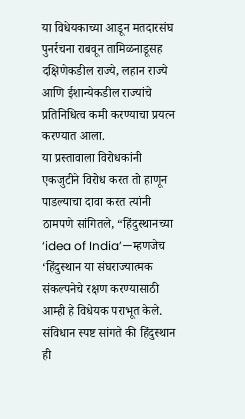या विधेयकाच्या आडून मतदारसंघ पुनर्रचना राबवून तामिळनाडूसह दक्षिणेकडील राज्ये, लहान राज्ये आणि ईशान्येकडील राज्यांचे प्रतिनिधित्व कमी करण्याचा प्रयत्न करण्यात आला.
या प्रस्तावाला विरोधकांनी एकजुटीने विरोध करत तो हाणून पाडल्याचा दावा करत त्यांनी ठामपणे सांगितले, “हिंदुस्थानच्या ‘idea of India’—म्हणजेच ‘हिंदुस्थान या संघराज्यात्मक संकल्पनेचे रक्षण करण्यासाठी आम्ही हे विधेयक पराभूत केले. संविधान स्पष्ट सांगते की हिंदुस्थान ही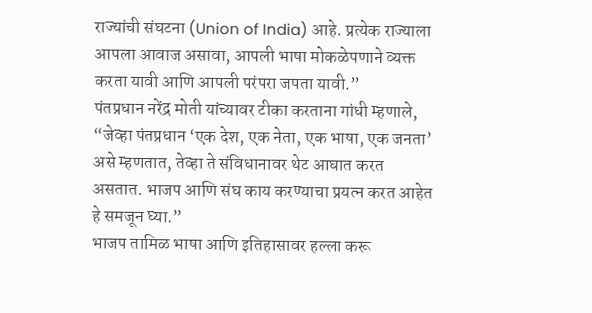राज्यांची संघटना (Union of India) आहे. प्रत्येक राज्याला आपला आवाज असावा, आपली भाषा मोकळेपणाने व्यक्त करता यावी आणि आपली परंपरा जपता यावी.”
पंतप्रधान नरेंद्र मोती यांच्यावर टीका करताना गांधी म्हणाले, “जेव्हा पंतप्रधान ‘एक देश, एक नेता, एक भाषा, एक जनता’ असे म्हणतात, तेव्हा ते संविधानावर थेट आघात करत असतात. भाजप आणि संघ काय करण्याचा प्रयत्न करत आहेत हे समजून घ्या.”
भाजप तामिळ भाषा आणि इतिहासावर हल्ला करू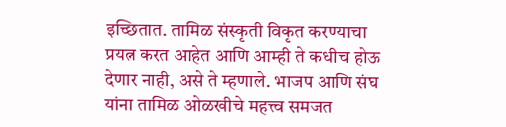इच्छितात. तामिळ संस्कृती विकृत करण्याचा प्रयत्न करत आहेत आणि आम्ही ते कधीच होऊ देणार नाही, असे ते म्हणाले. भाजप आणि संघ यांना तामिळ ओळखीचे महत्त्व समजत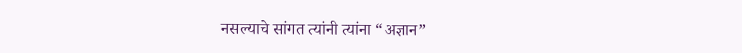नसल्याचे सांगत त्यांनी त्यांना “अज्ञान”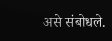असे संबोधले.